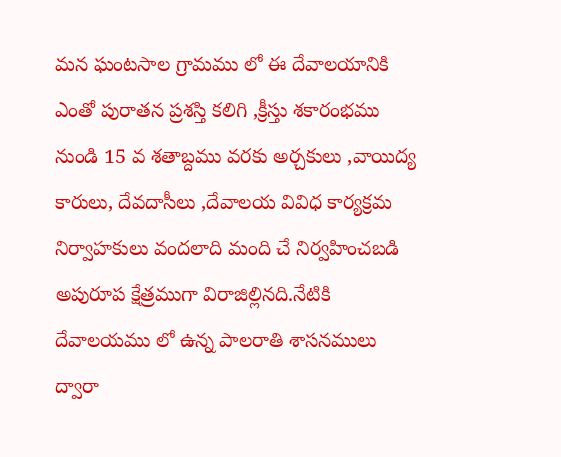మన ఘంటసాల గ్రామము లో ఈ దేవాలయానికి ఎంతో పురాతన ప్రశస్తి కలిగి ,క్రీస్తు శకారంభము నుండి 15 వ శతాబ్దము వరకు అర్చకులు ,వాయిద్య కారులు, దేవదాసీలు ,దేవాలయ వివిధ కార్యక్రమ నిర్వాహకులు వందలాది మంది చే నిర్వహించబడి అపురూప క్షేత్రముగా విరాజిల్లినది.నేటికి దేవాలయము లో ఉన్న పాలరాతి శాసనములు ద్వారా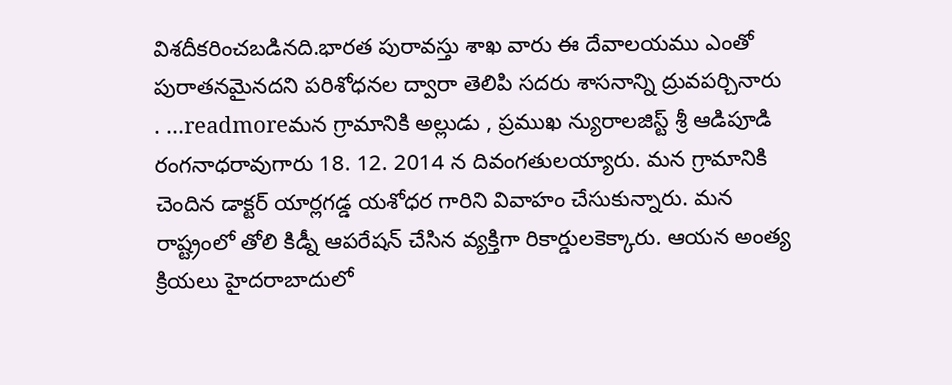విశదీకరించబడినది.భారత పురావస్తు శాఖ వారు ఈ దేవాలయము ఎంతో పురాతనమైనదని పరిశోధనల ద్వారా తెలిపి సదరు శాసనాన్ని ద్రువపర్చినారు
. ...readmoreమన గ్రామానికి అల్లుడు , ప్రముఖ న్యురాలజిస్ట్ శ్రీ ఆడిపూడి రంగనాధరావుగారు 18. 12. 2014 న దివంగతులయ్యారు. మన గ్రామానికి చెందిన డాక్టర్ యార్లగడ్డ యశోధర గారిని వివాహం చేసుకున్నారు. మన రాష్ట్రంలో తోలి కిడ్నీ ఆపరేషన్ చేసిన వ్యక్తిగా రికార్డులకెక్కారు. ఆయన అంత్య క్రియలు హైదరాబాదులో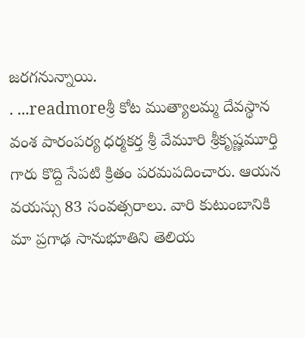జరగనున్నాయి.
. ...readmoreశ్రీ కోట ముత్యాలమ్మ దేవస్థాన వంశ పారంపర్య ధర్మకర్త శ్రీ వేమూరి శ్రీకృష్ణమూర్తి గారు కొద్ది సేపటి క్రితం పరమపదించారు. ఆయన వయస్సు 83 సంవత్సరాలు. వారి కుటుంబానికి మా ప్రగాఢ సానుభూతిని తెలియ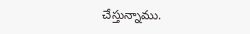చేస్తున్నాము.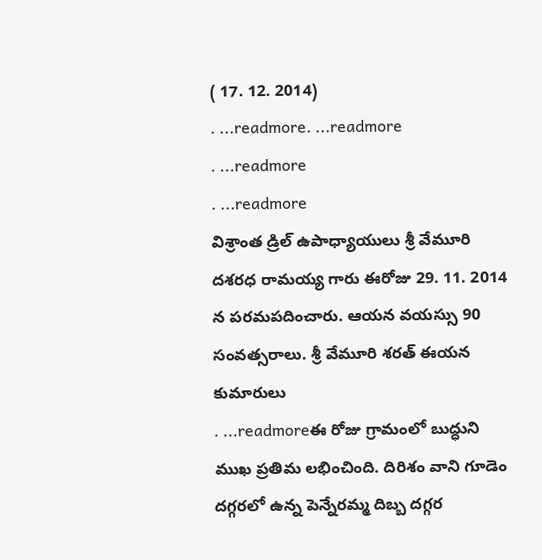( 17. 12. 2014)
. ...readmore. ...readmore
. ...readmore
. ...readmore
విశ్రాంత డ్రిల్ ఉపాధ్యాయులు శ్రీ వేమూరి దశరధ రామయ్య గారు ఈరోజు 29. 11. 2014 న పరమపదించారు. ఆయన వయస్సు 90 సంవత్సరాలు. శ్రీ వేమూరి శరత్ ఈయన కుమారులు
. ...readmoreఈ రోజు గ్రామంలో బుద్ధుని ముఖ ప్రతిమ లభించింది. దిరిశం వాని గూడెం దగ్గరలో ఉన్న పెన్నేరమ్మ దిబ్బ దగ్గర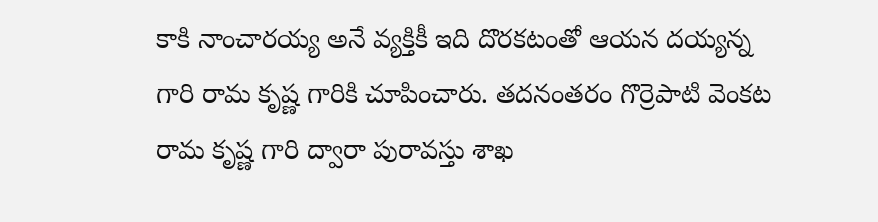కాకి నాంచారయ్య అనే వ్యక్తికీ ఇది దొరకటంతో ఆయన దయ్యన్న గారి రామ కృష్ణ గారికి చూపించారు. తదనంతరం గొర్రెపాటి వెంకట రామ కృష్ణ గారి ద్వారా పురావస్తు శాఖ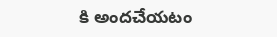కి అందచేయటం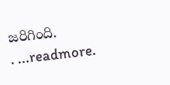జరిగింది.
. ...readmore.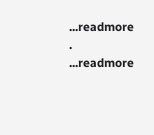...readmore
. ...readmore